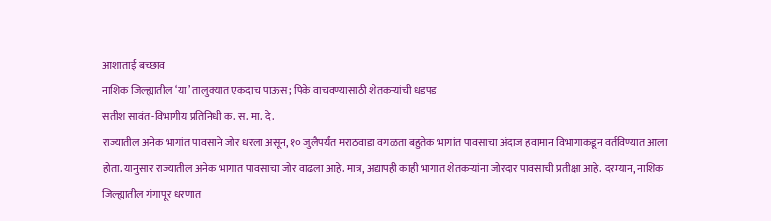आशाताई बच्छाव
नाशिक जिल्ह्यातील ‘या’ तालुक्यात एकदाच पाऊस; पिके वाचवण्यासाठी शेतकऱ्यांची धडपड
सतीश सावंत-विभागीय प्रतिनिधी क. स. मा. दे.
राज्यातील अनेक भागांत पावसाने जोर धरला असून, १० जुलैपर्यंत मराठवाडा वगळता बहुतेक भागांत पावसाचा अंदाज हवामान विभागाकडून वर्तविण्यात आला होता. यानुसार राज्यातील अनेक भागात पावसाचा जोर वाढला आहे. मात्र, अद्यापही काही भागात शेतकऱ्यांना जोरदार पावसाची प्रतीक्षा आहे. दरम्यान, नाशिक जिल्ह्यातील गंगापूर धरणात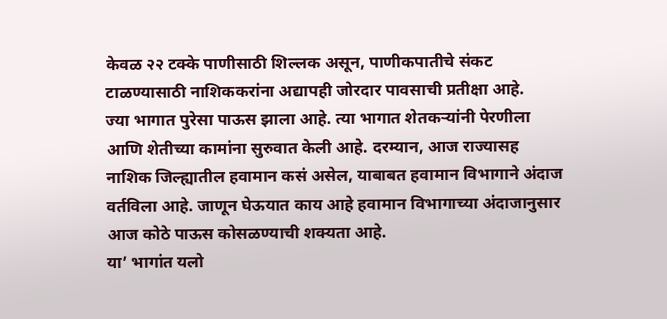केवळ २२ टक्के पाणीसाठी शिल्लक असून, पाणीकपातीचे संकट टाळण्यासाठी नाशिककरांना अद्यापही जोरदार पावसाची प्रतीक्षा आहे.
ज्या भागात पुरेसा पाऊस झाला आहे. त्या भागात शेतकऱ्यांनी पेरणीला आणि शेतीच्या कामांना सुरुवात केली आहे. दरम्यान, आज राज्यासह नाशिक जिल्ह्यातील हवामान कसं असेल, याबाबत हवामान विभागाने अंदाज वर्तविला आहे. जाणून घेऊयात काय आहे हवामान विभागाच्या अंदाजानुसार आज कोठे पाऊस कोसळण्याची शक्यता आहे.
या’ भागांत यलो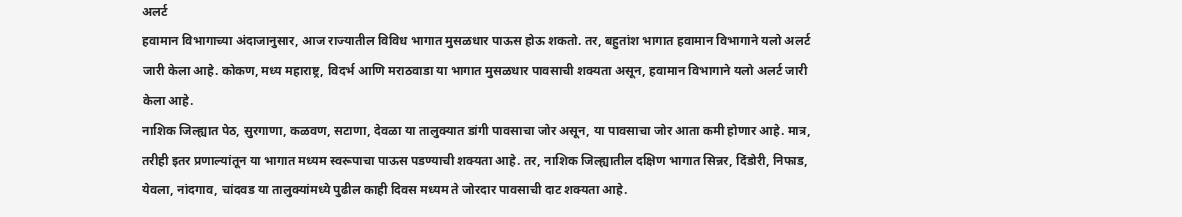अलर्ट
हवामान विभागाच्या अंदाजानुसार, आज राज्यातील विविध भागात मुसळधार पाऊस होऊ शकतो. तर, बहुतांश भागात हवामान विभागाने यलो अलर्ट जारी केला आहे. कोकण, मध्य महाराष्ट्र, विदर्भ आणि मराठवाडा या भागात मुसळधार पावसाची शक्यता असून, हवामान विभागाने यलो अलर्ट जारी केला आहे.
नाशिक जिल्ह्यात पेठ, सुरगाणा, कळवण, सटाणा, देवळा या तालुक्यात डांगी पावसाचा जोर असून, या पावसाचा जोर आता कमी होणार आहे. मात्र, तरीही इतर प्रणाल्यांतून या भागात मध्यम स्वरूपाचा पाऊस पडण्याची शक्यता आहे. तर, नाशिक जिल्ह्यातील दक्षिण भागात सिन्नर, दिंडोरी, निफाड, येवला, नांदगाव, चांदवड या तालुक्यांमध्ये पुढील काही दिवस मध्यम ते जोरदार पावसाची दाट शक्यता आहे.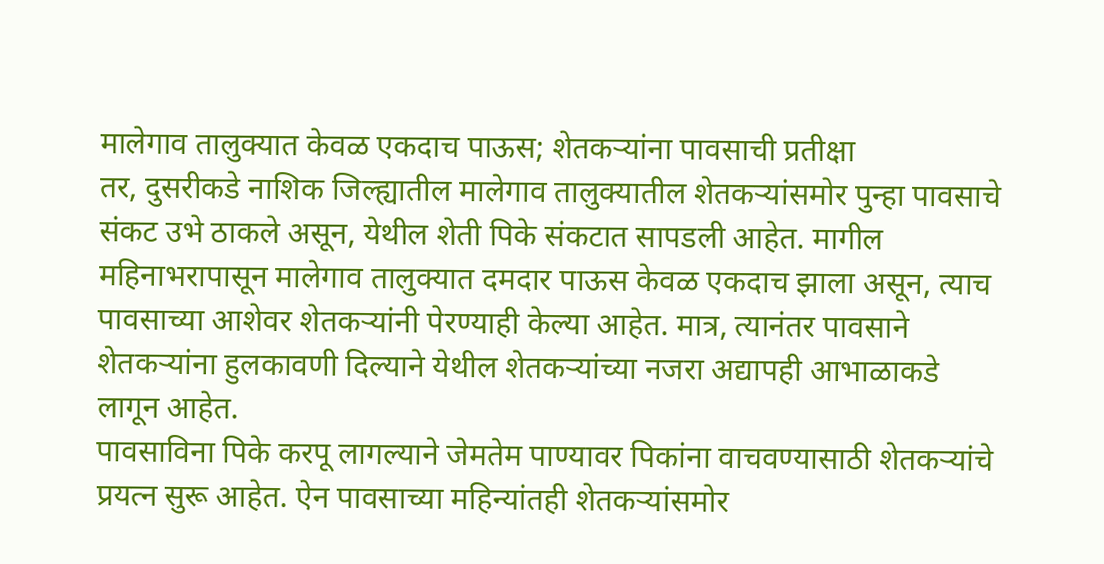मालेगाव तालुक्यात केवळ एकदाच पाऊस; शेतकऱ्यांना पावसाची प्रतीक्षा
तर, दुसरीकडे नाशिक जिल्ह्यातील मालेगाव तालुक्यातील शेतकऱ्यांसमोर पुन्हा पावसाचे संकट उभे ठाकले असून, येथील शेती पिके संकटात सापडली आहेत. मागील महिनाभरापासून मालेगाव तालुक्यात दमदार पाऊस केवळ एकदाच झाला असून, त्याच पावसाच्या आशेवर शेतकऱ्यांनी पेरण्याही केल्या आहेत. मात्र, त्यानंतर पावसाने शेतकऱ्यांना हुलकावणी दिल्याने येथील शेतकऱ्यांच्या नजरा अद्यापही आभाळाकडे लागून आहेत.
पावसाविना पिके करपू लागल्याने जेमतेम पाण्यावर पिकांना वाचवण्यासाठी शेतकऱ्यांचे प्रयत्न सुरू आहेत. ऐन पावसाच्या महिन्यांतही शेतकऱ्यांसमोर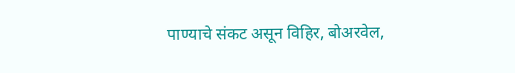पाण्याचे संकट असून विहिर, बोअरवेल,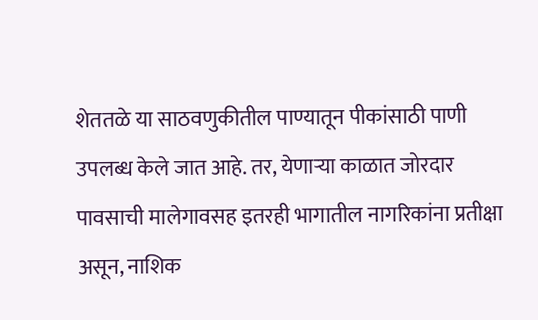शेततळे या साठवणुकीतील पाण्यातून पीकांसाठी पाणी उपलब्ध केले जात आहे. तर, येणाऱ्या काळात जोरदार पावसाची मालेगावसह इतरही भागातील नागरिकांना प्रतीक्षा असून, नाशिक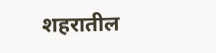शहरातील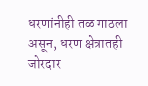धरणांनीही तळ गाठला असून, धरण क्षेत्रातही जोरदार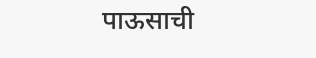पाऊसाची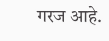गरज आहे.